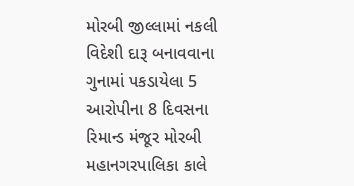મોરબી જીલ્લામાં નકલી વિદેશી દારૂ બનાવવાના ગુનામાં પકડાયેલા 5 આરોપીના 8 દિવસના રિમાન્ડ મંજૂર મોરબી મહાનગરપાલિકા કાલે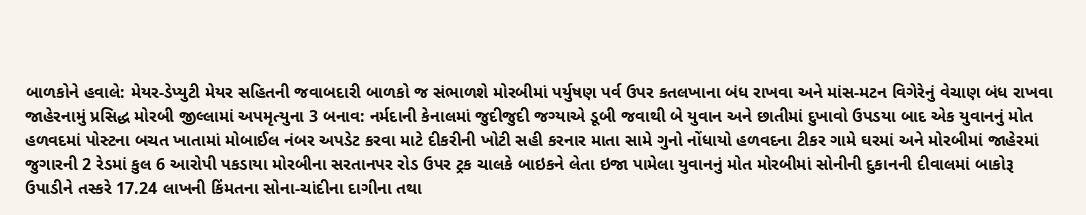બાળકોને હવાલે: મેયર-ડેપ્યુટી મેયર સહિતની જવાબદારી બાળકો જ સંભાળશે મોરબીમાં પર્યુષણ પર્વ ઉપર કતલખાના બંધ રાખવા અને માંસ-મટન વિગેરેનું વેચાણ બંધ રાખવા જાહેરનામું પ્રસિદ્ધ મોરબી જીલ્લામાં અપમૃત્યુના 3 બનાવ: નર્મદાની કેનાલમાં જુદીજુદી જગ્યાએ ડૂબી જવાથી બે યુવાન અને છાતીમાં દુખાવો ઉપડયા બાદ એક યુવાનનું મોત હળવદમાં પોસ્ટના બચત ખાતામાં મોબાઈલ નંબર અપડેટ કરવા માટે દીકરીની ખોટી સહી કરનાર માતા સામે ગુનો નોંધાયો હળવદના ટીકર ગામે ઘરમાં અને મોરબીમાં જાહેરમાં જુગારની 2 રેડમાં કુલ 6 આરોપી પકડાયા મોરબીના સરતાનપર રોડ ઉપર ટ્રક ચાલકે બાઇકને લેતા ઇજા પામેલા યુવાનનું મોત મોરબીમાં સોનીની દુકાનની દીવાલમાં બાકોરૂ ઉપાડીને તસ્કરે 17.24 લાખની કિંમતના સોના-ચાંદીના દાગીના તથા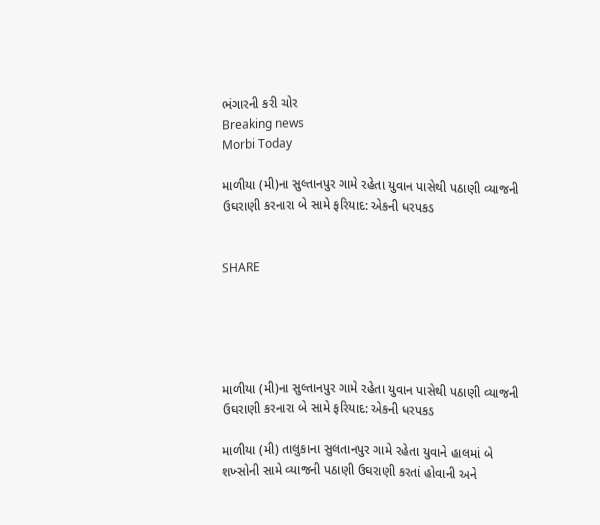ભંગારની કરી ચોર
Breaking news
Morbi Today

માળીયા (મી)ના સુલ્તાનપુર ગામે રહેતા યુવાન પાસેથી પઠાણી વ્યાજની ઉઘરાણી કરનારા બે સામે ફરિયાદ: એકની ધરપકડ


SHARE





માળીયા (મી)ના સુલ્તાનપુર ગામે રહેતા યુવાન પાસેથી પઠાણી વ્યાજની ઉઘરાણી કરનારા બે સામે ફરિયાદ: એકની ધરપકડ

માળીયા (મી) તાલુકાના સુલતાનપુર ગામે રહેતા યુવાને હાલમાં બે શખ્સોની સામે વ્યાજની પઠાણી ઉઘરાણી કરતાં હોવાની અને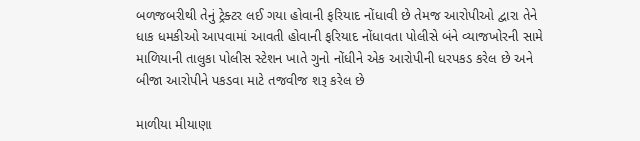બળજબરીથી તેનું ટ્રેક્ટર લઈ ગયા હોવાની ફરિયાદ નોંધાવી છે તેમજ આરોપીઓ દ્વારા તેને ધાક ધમકીઓ આપવામાં આવતી હોવાની ફરિયાદ નોંધાવતા પોલીસે બંને વ્યાજખોરની સામે માળિયાની તાલુકા પોલીસ સ્ટેશન ખાતે ગુનો નોંધીને એક આરોપીની ધરપકડ કરેલ છે અને બીજા આરોપીને પકડવા માટે તજવીજ શરૂ કરેલ છે

માળીયા મીયાણા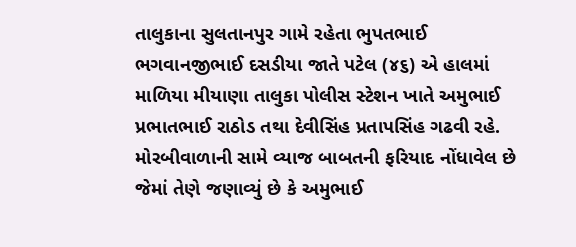તાલુકાના સુલતાનપુર ગામે રહેતા ભુપતભાઈ ભગવાનજીભાઈ દસડીયા જાતે પટેલ (૪૬) એ હાલમાં માળિયા મીયાણા તાલુકા પોલીસ સ્ટેશન ખાતે અમુભાઈ પ્રભાતભાઈ રાઠોડ તથા દેવીસિંહ પ્રતાપસિંહ ગઢવી રહે. મોરબીવાળાની સામે વ્યાજ બાબતની ફરિયાદ નોંધાવેલ છે જેમાં તેણે જણાવ્યું છે કે અમુભાઈ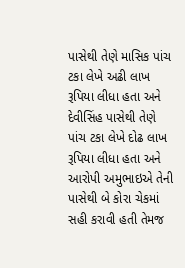પાસેથી તેણે માસિક પાંચ ટકા લેખે અઢી લાખ રૂપિયા લીધા હતા અને દેવીસિંહ પાસેથી તેણે પાંચ ટકા લેખે દોઢ લાખ રૂપિયા લીધા હતા અને આરોપી અમુભાઇએ તેની પાસેથી બે કોરા ચેકમાં સહી કરાવી હતી તેમજ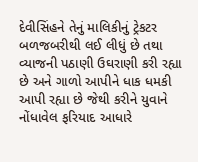દેવીસિંહને તેનું માલિકીનું ટ્રેકટર બળજબરીથી લઈ લીધું છે તથા વ્યાજની પઠાણી ઉઘરાણી કરી રહ્યા છે અને ગાળો આપીને ધાક ધમકી આપી રહ્યા છે જેથી કરીને યુવાને નોંધાવેલ ફરિયાદ આધારે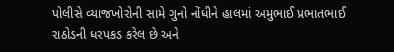પોલીસે વ્યાજખોરોની સામે ગુનો નોંધીને હાલમાં અમુભાઈ પ્રભાતભાઈ રાઠોડની ધરપકડ કરેલ છે અને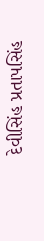દેવીસિંહ પ્રતાપસિંહ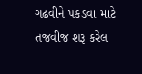ગઢવીને પકડવા માટે તજવીજ શરૂ કરેલ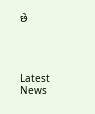છે




Latest News